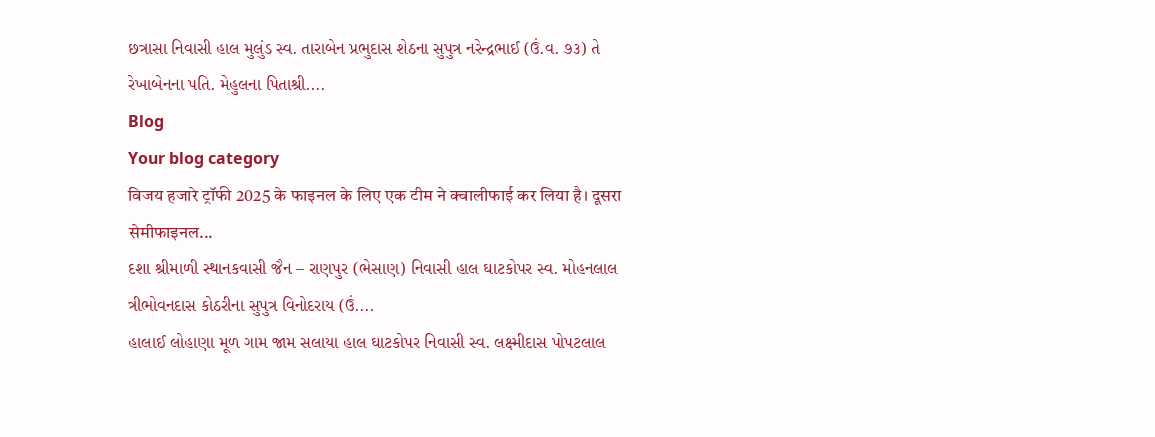છત્રાસા નિવાસી હાલ મુલુંડ સ્વ. તારાબેન પ્રભુદાસ શેઠના સુપુત્ર નરેન્દ્રભાઈ (ઉં.વ. ૭૩) તે રેખાબેનના પતિ. મેહુલના પિતાશ્રી....
Blog
Your blog category
विजय हजारे ट्रॉफी 2025 के फाइनल के लिए एक टीम ने क्वालीफाई कर लिया है। दूसरा सेमीफाइनल...
દશા શ્રીમાળી સ્થાનકવાસી જૈન – રાણપુર (ભેસાણ) નિવાસી હાલ ઘાટકોપર સ્વ. મોહનલાલ ત્રીભોવનદાસ કોઠરીના સુપુત્ર વિનોદરાય (ઉં....
હાલાઈ લોહાણા મૂળ ગામ જામ સલાયા હાલ ઘાટકોપર નિવાસી સ્વ. લક્ષ્મીદાસ પોપટલાલ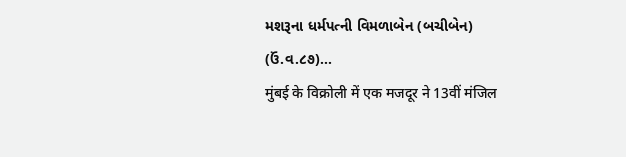મશરૂના ધર્મપત્ની વિમળાબેન (બચીબેન) (ઉં.વ.૮૭)...
मुंबई के विक्रोली में एक मजदूर ने 13वीं मंजिल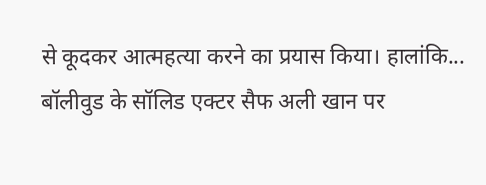से कूदकर आत्महत्या करने का प्रयास किया। हालांकि...
बॉलीवुड के सॉलिड एक्टर सैफ अली खान पर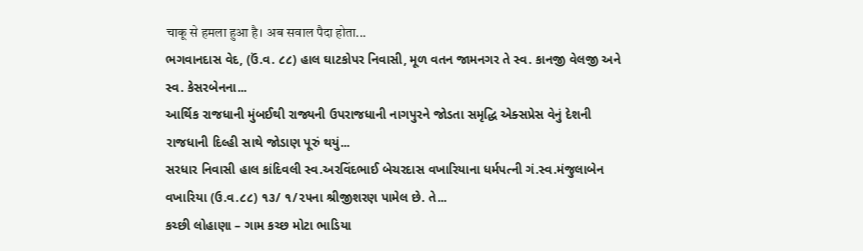चाकू से हमला हुआ है। अब सवाल पैदा होता...
ભગવાનદાસ વેદ, (ઉં.વ. ૮૮) હાલ ઘાટકોપર નિવાસી, મૂળ વતન જામનગર તે સ્વ. કાનજી વેલજી અને સ્વ. કેસરબેનના...
આર્થિક રાજધાની મુંબઈથી રાજ્યની ઉપરાજધાની નાગપુરને જોડતા સમૃદ્ધિ એક્સપ્રેસ વેનું દેશની રાજધાની દિલ્હી સાથે જોડાણ પૂરું થયું...
સરધાર નિવાસી હાલ કાંદિવલી સ્વ.અરવિંદભાઈ બેચરદાસ વખારિયાના ધર્મપત્ની ગં.સ્વ.મંજુલાબેન વખારિયા (ઉ.વ.૮૮) ૧૩/ ૧/૨૫ના શ્રીજીશરણ પામેલ છે. તે...
કચ્છી લોહાણા – ગામ કચ્છ મોટા ભાડિયા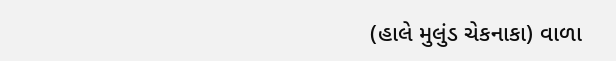(હાલે મુલુંડ ચેકનાકા) વાળા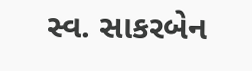સ્વ. સાકરબેન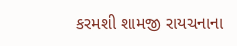કરમશી શામજી રાયચનાના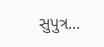સુપુત્ર...